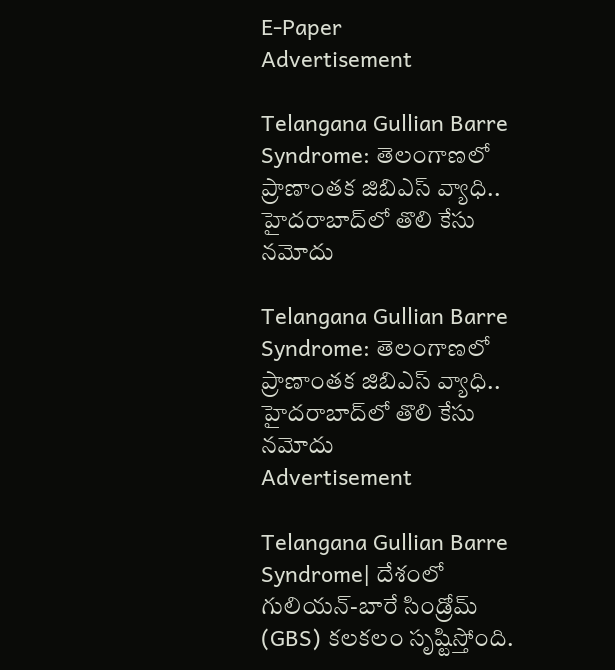E-Paper
Advertisement

Telangana Gullian Barre Syndrome: తెలంగాణలో ప్రాణాంతక జిబిఎస్ వ్యాధి.. హైదరాబాద్‌లో తొలి కేసు నమోదు

Telangana Gullian Barre Syndrome: తెలంగాణలో ప్రాణాంతక జిబిఎస్ వ్యాధి.. హైదరాబాద్‌లో తొలి కేసు నమోదు
Advertisement

Telangana Gullian Barre Syndrome| దేశంలో గులియన్-బారే సిండ్రోమ్ (GBS) కలకలం సృష్టిస్తోంది.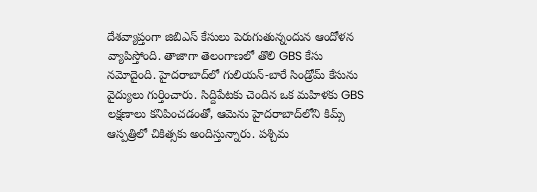దేశవ్యాప్తంగా జిబిఎస్ కేసులు పెరుగుతున్నందున ఆందోళన వ్యాపిస్తోంది. తాజాగా తెలంగాణలో తొలి GBS కేసు నమోదైంది. హైదరాబాద్‌లో గులియన్-బారే సిండ్రోమ్ కేసును వైద్యులు గుర్తించారు. సిద్దిపేటకు చెందిన ఒక మహిళకు GBS లక్షణాలు కనిపించడంతో, ఆమెను హైదరాబాద్‌లోని కిమ్స్ ఆస్పత్రిలో చికిత్సకు అందిస్తున్నారు. పశ్చిమ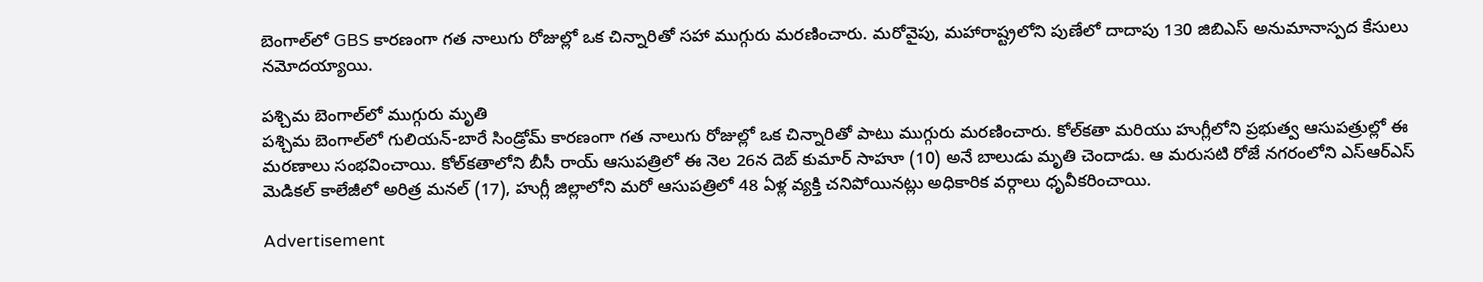బెంగాల్‌లో GBS కారణంగా గత నాలుగు రోజుల్లో ఒక చిన్నారితో సహా ముగ్గురు మరణించారు. మరోవైపు, మహారాష్ట్రలోని పుణేలో దాదాపు 130 జిబిఎస్ అనుమానాస్పద కేసులు నమోదయ్యాయి.

పశ్చిమ బెంగాల్‌లో ముగ్గురు మృతి
పశ్చిమ బెంగాల్‌లో గులియన్-బారే సిండ్రోమ్ కారణంగా గత నాలుగు రోజుల్లో ఒక చిన్నారితో పాటు ముగ్గురు మరణించారు. కోల్‌కతా మరియు హుగ్లీలోని ప్రభుత్వ ఆసుపత్రుల్లో ఈ మరణాలు సంభవించాయి. కోల్‌కతాలోని బీసీ రాయ్ ఆసుపత్రిలో ఈ నెల 26న దెబ్ కుమార్ సాహూ (10) అనే బాలుడు మృతి చెందాడు. ఆ మరుసటి రోజే నగరంలోని ఎస్ఆర్ఎస్ మెడికల్ కాలేజీలో అరిత్ర మనల్ (17), హుగ్లీ జిల్లాలోని మరో ఆసుపత్రిలో 48 ఏళ్ల వ్యక్తి చనిపోయినట్లు అధికారిక వర్గాలు ధృవీకరించాయి.

Advertisement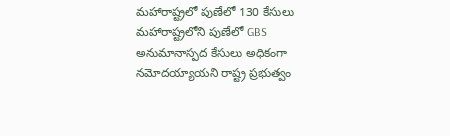మహారాష్ట్రలో పుణేలో 130 కేసులు
మహారాష్ట్రలోని పుణేలో GBS అనుమానాస్పద కేసులు అధికంగా నమోదయ్యాయని రాష్ట్ర ప్రభుత్వం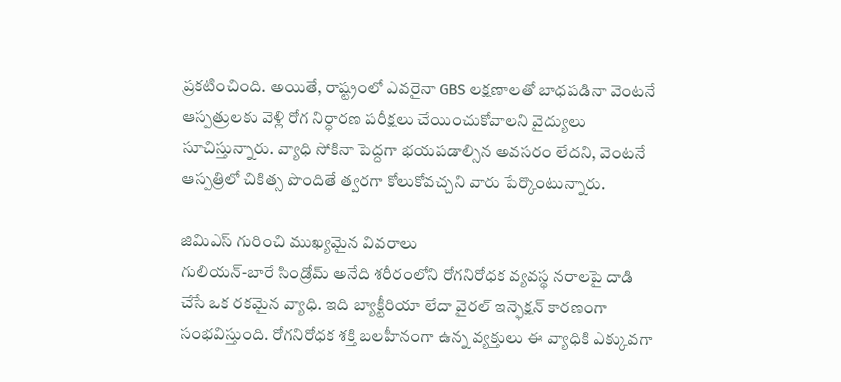ప్రకటించింది. అయితే, రాష్ట్రంలో ఎవరైనా GBS లక్షణాలతో బాధపడినా వెంటనే ఆస్పత్రులకు వెళ్లి రోగ నిర్ధారణ పరీక్షలు చేయించుకోవాలని వైద్యులు సూచిస్తున్నారు. వ్యాధి సోకినా పెద్దగా భయపడాల్సిన అవసరం లేదని, వెంటనే ఆస్పత్రిలో చికిత్స పొందితే త్వరగా కోలుకోవచ్చని వారు పేర్కొంటున్నారు.

జిమిఎస్ గురించి ముఖ్యమైన వివరాలు
గులియన్-బారే సిండ్రోమ్ అనేది శరీరంలోని రోగనిరోధక వ్యవస్థ నరాలపై దాడి చేసే ఒక రకమైన వ్యాధి. ఇది బ్యాక్టీరియా లేదా వైరల్ ఇన్ఫెక్షన్‌ కారణంగా సంభవిస్తుంది. రోగనిరోధక శక్తి బలహీనంగా ఉన్న వ్యక్తులు ఈ వ్యాధికి ఎక్కువగా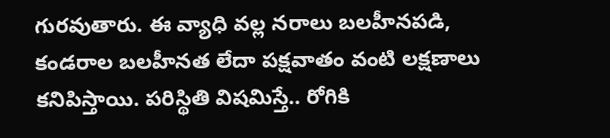గురవుతారు. ఈ వ్యాధి వల్ల నరాలు బలహీనపడి, కండరాల బలహీనత లేదా పక్షవాతం వంటి లక్షణాలు కనిపిస్తాయి. పరిస్థితి విషమిస్తే.. రోగికి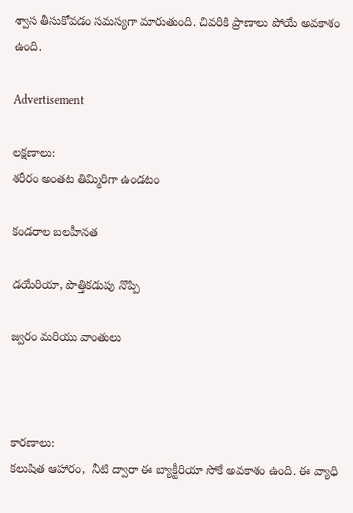శ్వాస తీసుకోవడం సమస్యగా మారుతుంది. చివరికి ప్రాణాలు పోయే అవకాశం ఉంది.

Advertisement

లక్షణాలు:
శరీరం అంతట తిమ్మిరిగా ఉండటం

కండరాల బలహీనత

డయేరియా, పొత్తికడుపు నొప్పి

జ్వరం మరియు వాంతులు



కారణాలు:
కలుషిత ఆహారం,  నీటి ద్వారా ఈ బ్యాక్టీరియా సోకే అవకాశం ఉంది. ఈ వ్యాధి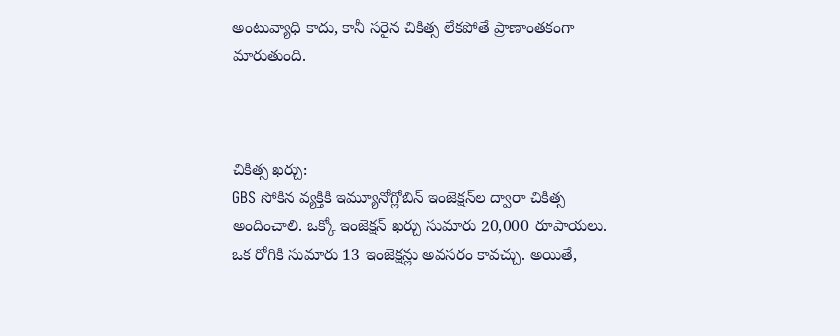అంటువ్యాధి కాదు, కానీ సరైన చికిత్స లేకపోతే ప్రాణాంతకంగా మారుతుంది.



చికిత్స ఖర్చు:
GBS సోకిన వ్యక్తికి ఇమ్యూనోగ్లోబిన్ ఇంజెక్షన్‌ల ద్వారా చికిత్స అందించాలి. ఒక్కో ఇంజెక్షన్ ఖర్చు సుమారు 20,000 రూపాయలు. ఒక రోగికి సుమారు 13 ఇంజెక్షన్లు అవసరం కావచ్చు. అయితే,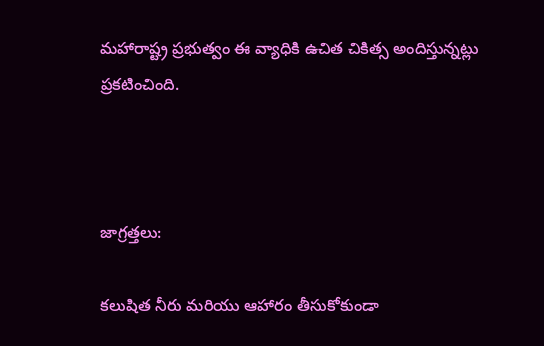మహారాష్ట్ర ప్రభుత్వం ఈ వ్యాధికి ఉచిత చికిత్స అందిస్తున్నట్లు ప్రకటించింది.



జాగ్రత్తలు:

కలుషిత నీరు మరియు ఆహారం తీసుకోకుండా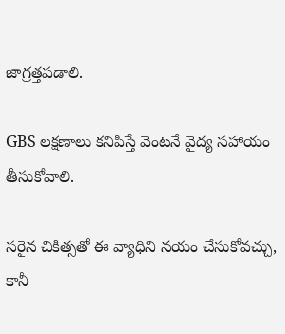జాగ్రత్తపడాలి.

GBS లక్షణాలు కనిపిస్తే వెంటనే వైద్య సహాయం తీసుకోవాలి.

సరైన చికిత్సతో ఈ వ్యాధిని నయం చేసుకోవచ్చు, కానీ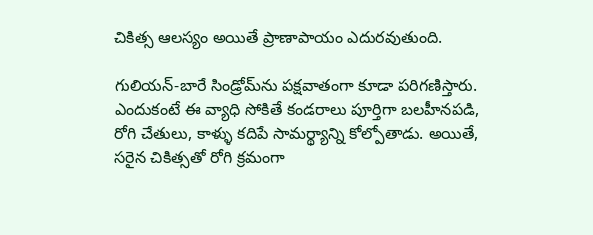చికిత్స ఆలస్యం అయితే ప్రాణాపాయం ఎదురవుతుంది.

గులియన్-బారే సిండ్రోమ్‌ను పక్షవాతంగా కూడా పరిగణిస్తారు. ఎందుకంటే ఈ వ్యాధి సోకితే కండరాలు పూర్తిగా బలహీనపడి, రోగి చేతులు, కాళ్ళు కదిపే సామర్థ్యాన్ని కోల్పోతాడు. అయితే, సరైన చికిత్సతో రోగి క్రమంగా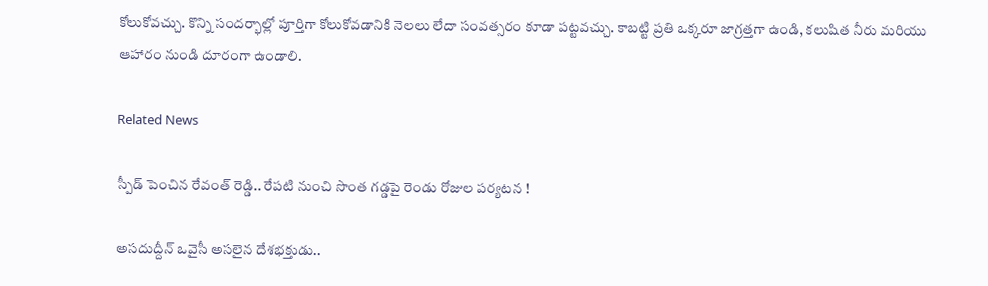కోలుకోవచ్చు. కొన్ని సందర్భాల్లో పూర్తిగా కోలుకోవడానికి నెలలు లేదా సంవత్సరం కూడా పట్టవచ్చు. కాబట్టి ప్రతి ఒక్కరూ జాగ్రత్తగా ఉండి, కలుషిత నీరు మరియు ఆహారం నుండి దూరంగా ఉండాలి.

Related News

స్పీడ్ పెంచిన రేవంత్ రెడ్డి.. రేపటి నుంచి సొంత గడ్డపై రెండు రోజుల పర్యటన !

అసదుద్దీన్ ఒవైసీ అసలైన దేశభక్తుడు..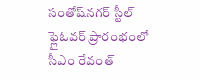సంతోష్‌నగర్ స్టీల్ ఫ్లైఓవర్ ప్రారంభంలో సీఎం రేవంత్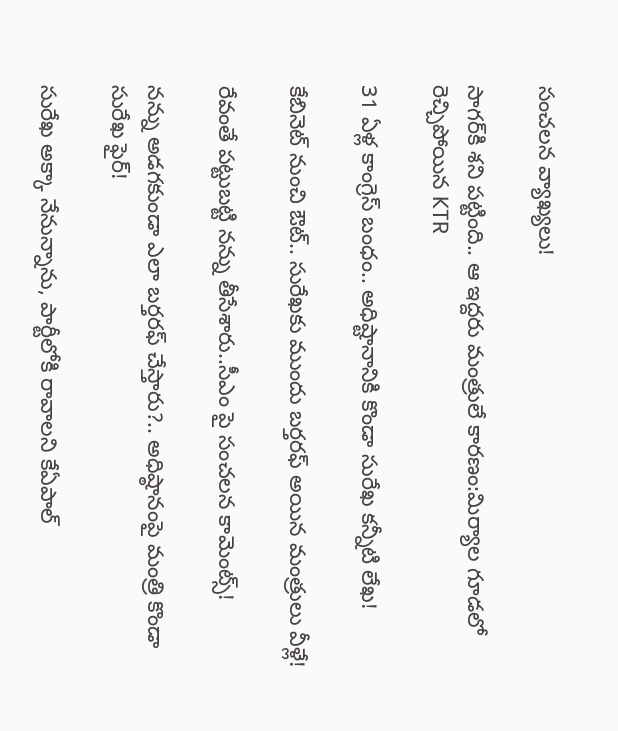సంచలన వ్యాఖ్యలు!

సాగర్‌కి శని పట్టింది.. ఆ ఇద్దరు మంత్రులే కారణం:మిర్యాల గూడలో రెచ్చిపోయిన KTR

31 ఏళ్ల కాంగ్రెస్ బంధం.. అధిష్టానానికి కొండా సురేఖ కన్నీటి లేఖ!

కేబినెట్ నుంచి ఔట్.. సురేఖకు ముందు బర్తరఫ్ అయిన మంత్రులు వీళ్లే!

రేవంతే పట్టుబట్టి నన్ను తీసేశారు..సీఎం పై సంచలన కామెంట్స్!

నన్ను అడగకుండా ఎలా బర్తరఫ్ చేస్తారు?.. అధిష్ఠానంపై మంత్రి కొండా సురేఖ ఫైర్!

సురేఖ అక్కా నేనున్నాను, పార్టీలోకి రావాలని కేఏపాల్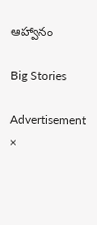ఆహ్వానం

Big Stories

Advertisement
×